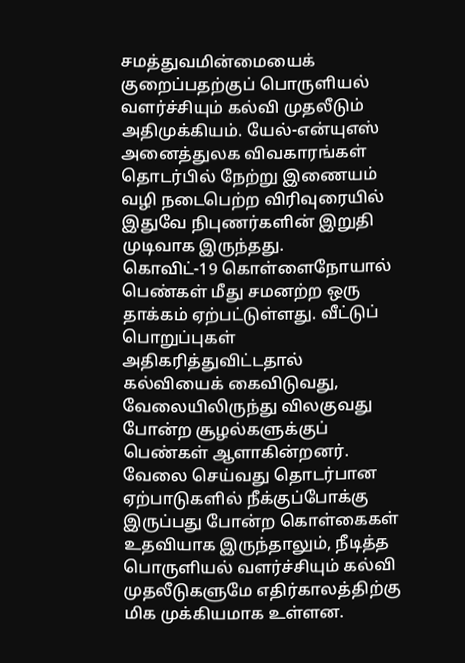சமத்துவமின்மையைக் குறைப்பதற்குப் பொருளியல் வளர்ச்சியும் கல்வி முதலீடும் அதிமுக்கியம். யேல்-என்யுஎஸ் அனைத்துலக விவகாரங்கள் தொடர்பில் நேற்று இணையம் வழி நடைபெற்ற விரிவுரையில் இதுவே நிபுணர்களின் இறுதி முடிவாக இருந்தது.
கொவிட்-19 கொள்ளைநோயால் பெண்கள் மீது சமனற்ற ஒரு தாக்கம் ஏற்பட்டுள்ளது. வீட்டுப் பொறுப்புகள் அதிகரித்துவிட்டதால் கல்வியைக் கைவிடுவது, வேலையிலிருந்து விலகுவது போன்ற சூழல்களுக்குப் பெண்கள் ஆளாகின்றனர். வேலை செய்வது தொடர்பான ஏற்பாடுகளில் நீக்குப்போக்கு இருப்பது போன்ற கொள்கைகள் உதவியாக இருந்தாலும், நீடித்த பொருளியல் வளர்ச்சியும் கல்வி முதலீடுகளுமே எதிர்காலத்திற்கு மிக முக்கியமாக உள்ளன.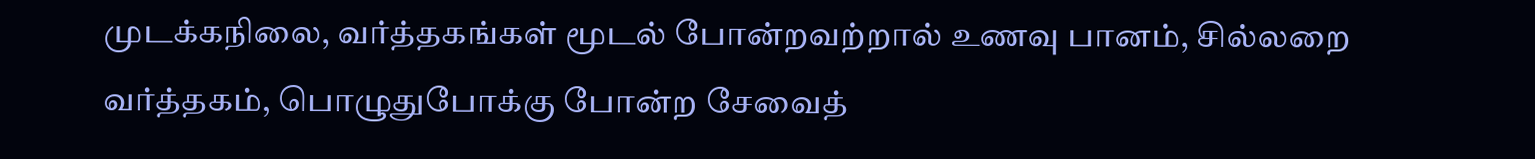முடக்கநிலை, வர்த்தகங்கள் மூடல் போன்றவற்றால் உணவு பானம், சில்லறை வர்த்தகம், பொழுதுபோக்கு போன்ற சேவைத்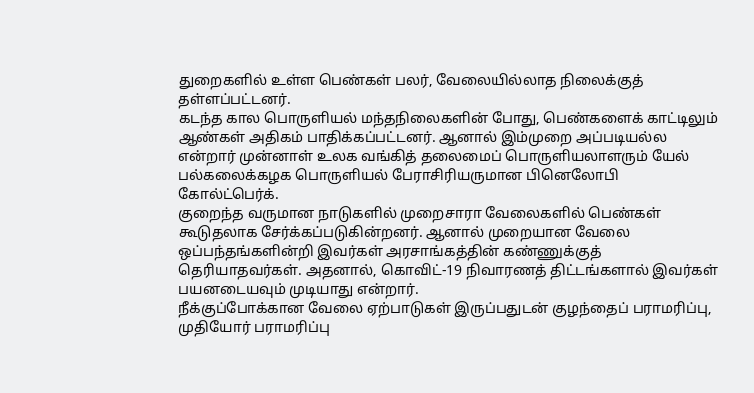துறைகளில் உள்ள பெண்கள் பலர், வேலையில்லாத நிலைக்குத் தள்ளப்பட்டனர்.
கடந்த கால பொருளியல் மந்தநிலைகளின் போது, பெண்களைக் காட்டிலும் ஆண்கள் அதிகம் பாதிக்கப்பட்டனர். ஆனால் இம்முறை அப்படியல்ல என்றார் முன்னாள் உலக வங்கித் தலைமைப் பொருளியலாளரும் யேல் பல்கலைக்கழக பொருளியல் பேராசிரியருமான பினெலோபி கோல்ட்பெர்க்.
குறைந்த வருமான நாடுகளில் முறைசாரா வேலைகளில் பெண்கள் கூடுதலாக சேர்க்கப்படுகின்றனர். ஆனால் முறையான வேலை ஒப்பந்தங்களின்றி இவர்கள் அரசாங்கத்தின் கண்ணுக்குத் தெரியாதவர்கள். அதனால், கொவிட்-19 நிவாரணத் திட்டங்களால் இவர்கள் பயனடையவும் முடியாது என்றார்.
நீக்குப்போக்கான வேலை ஏற்பாடுகள் இருப்பதுடன் குழந்தைப் பராமரிப்பு, முதியோர் பராமரிப்பு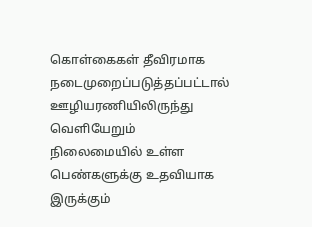கொள்கைகள் தீவிரமாக நடைமுறைப்படுத்தப்பட்டால் ஊழியரணியிலிருந்து வெளியேறும் நிலைமையில் உள்ள பெண்களுக்கு உதவியாக இருக்கும்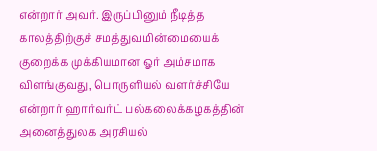என்றார் அவர். இருப்பினும் நீடித்த காலத்திற்குச் சமத்துவமின்மையைக் குறைக்க முக்கியமான ஓர் அம்சமாக விளங்குவது, பொருளியல் வளர்ச்சியே என்றார் ஹார்வர்ட் பல்கலைக்கழகத்தின் அனைத்துலக அரசியல்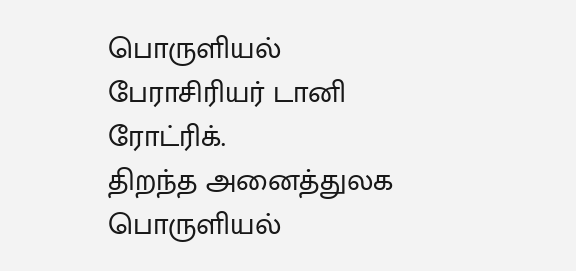பொருளியல் பேராசிரியர் டானி ரோட்ரிக்.
திறந்த அனைத்துலக பொருளியல்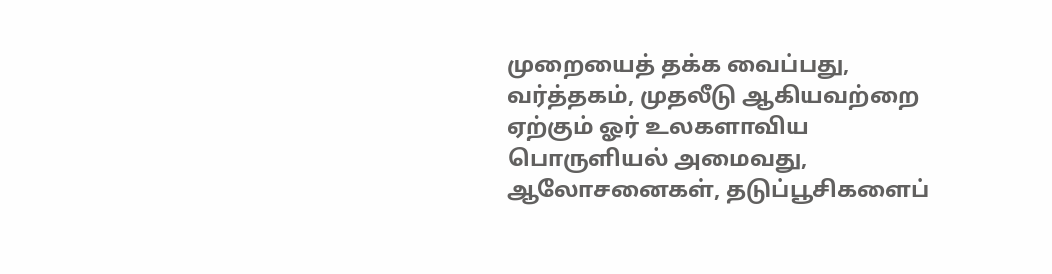முறையைத் தக்க வைப்பது, வர்த்தகம், முதலீடு ஆகியவற்றை ஏற்கும் ஓர் உலகளாவிய பொருளியல் அமைவது, ஆலோசனைகள், தடுப்பூசிகளைப்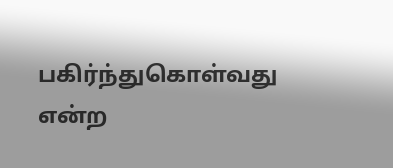பகிர்ந்துகொள்வது என்ற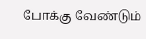போக்கு வேண்டும்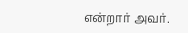என்றார் அவர்.